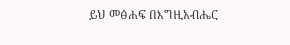ይህ መፅሐፍ በእግዚአብሔር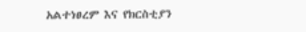አልተነፀረም እና የክርስቲያን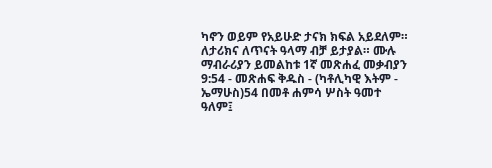ካኖን ወይም የአይሁድ ታናክ ክፍል አይደለም። ለታሪክና ለጥናት ዓላማ ብቻ ይታያል። ሙሉ ማብራሪያን ይመልከቱ 1ኛ መጽሐፈ መቃብያን 9:54 - መጽሐፍ ቅዱስ - (ካቶሊካዊ እትም - ኤማሁስ)54 በመቶ ሐምሳ ሦስት ዓመተ ዓለም፤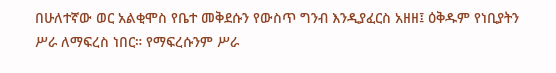በሁለተኛው ወር አልቂሞስ የቤተ መቅደሱን የውስጥ ግንብ እንዲያፈርስ አዘዘ፤ ዕቅዱም የነቢያትን ሥራ ለማፍረስ ነበር። የማፍረሱንም ሥራ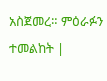አስጀመረ። ምዕራፉን ተመልከት |